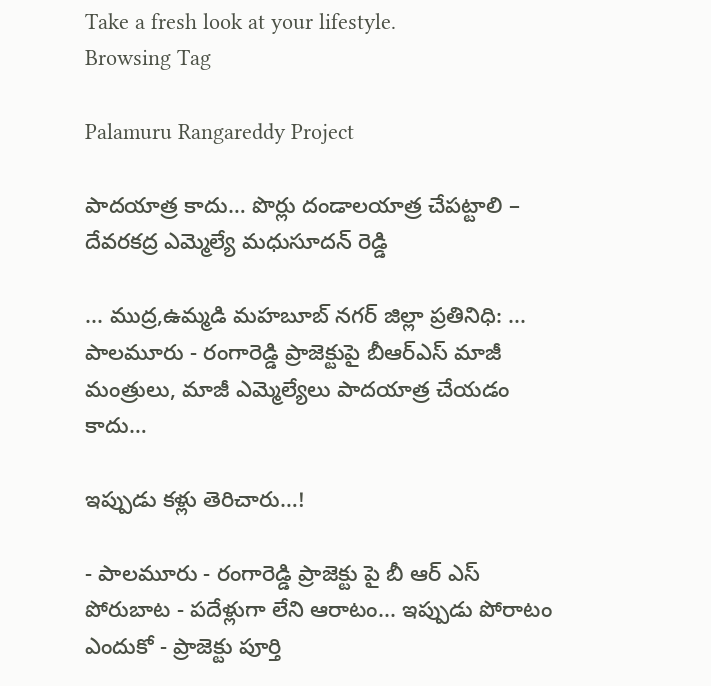Take a fresh look at your lifestyle.
Browsing Tag

Palamuru Rangareddy Project

పాదయాత్ర కాదు… పొర్లు దండాలయాత్ర చేపట్టాలి – దేవరకద్ర ఎమ్మెల్యే మధుసూదన్ రెడ్డి

... ముద్ర,ఉమ్మడి మహబూబ్ నగర్ జిల్లా ప్రతినిధి: ... పాలమూరు - రంగారెడ్డి ప్రాజెక్టుపై బీఆర్ఎస్ మాజీ మంత్రులు, మాజీ ఎమ్మెల్యేలు పాదయాత్ర చేయడం కాదు…

ఇప్పుడు కళ్లు తెరిచారు…!

- పాలమూరు - రంగారెడ్డి ప్రాజెక్టు పై బీ ఆర్ ఎస్ పోరుబాట - పదేళ్లుగా లేని ఆరాటం... ఇప్పుడు పోరాటం ఎందుకో - ప్రాజెక్టు పూర్తి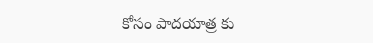కోసం పాదయాత్ర కు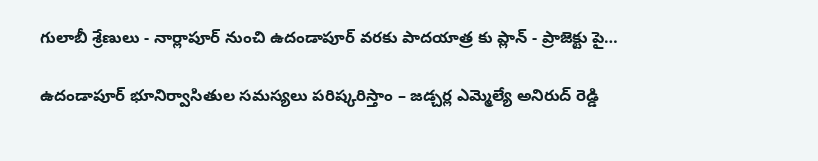గులాబీ శ్రేణులు - నార్లాపూర్ నుంచి ఉదండాపూర్ వరకు పాదయాత్ర కు ప్లాన్ - ప్రాజెక్టు పై…

ఉదండాపూర్ భూనిర్వాసితుల సమస్యలు పరిష్కరిస్తాం – జడ్చర్ల ఎమ్మెల్యే అనిరుద్ రెడ్డి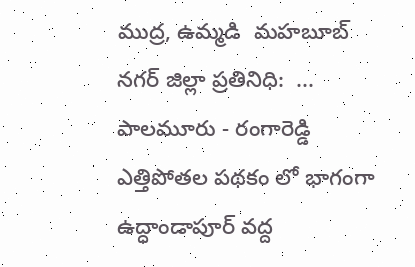ముద్ర, ఉమ్మడి  మహబూబ్ నగర్ జిల్లా ప్రతినిధి:  ... పాలమూరు - రంగారెడ్డి ఎత్తిపోతల పథకం లో భాగంగా ఉద్ధాండాపూర్ వద్ద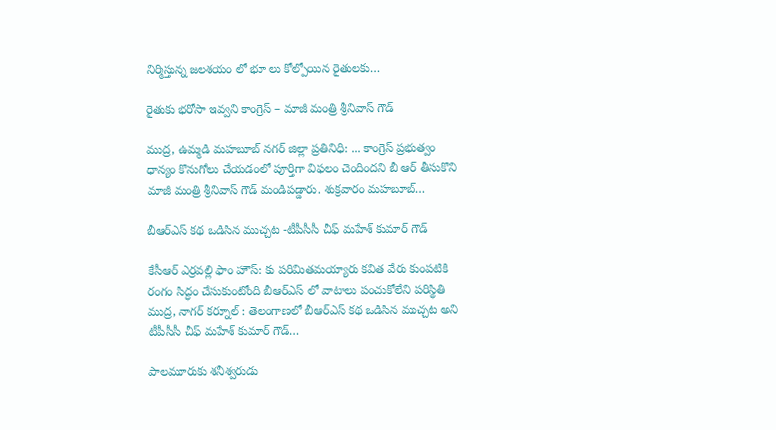నిర్మిస్తున్న జలశయం లో భూ లు కోల్పోయిన రైతులకు…

రైతుకు భరోసా ఇవ్వని కాంగ్రెస్ – మాజీ మంత్రి శ్రీనివాస్ గౌడ్

ముద్ర, ఉమ్మడి మహబూబ్ నగర్ జిల్లా ప్రతినిధి: ... కాంగ్రెస్ ప్రభుత్వం ధాన్యం కొనుగోలు చేయడంలో పూర్తిగా విఫలం చెందిందని బీ ఆర్ తీసుకొని మాజీ మంత్రి శ్రీనివాస్ గౌడ్ మండిపడ్డారు. శుక్రవారం మహబూబ్…

బీఆర్ఎస్ కథ ఒడిసిన ముచ్చట -టీపీసీసీ చీఫ్ మహేశ్ కుమార్ గౌడ్

కేసీఆర్ ఎర్రవల్లి ఫాం హౌస్: కు పరిమితమయ్యారు కవిత వేరు కుంపటికి రంగం సిద్ధం చేసుకుంటోంది బీఆర్ఎస్ లో వాటాలు పంచుకోలేని పరిస్థితి ముద్ర, నాగర్ కర్నూల్ : తెలంగాణలో బీఆర్ఎస్ కథ ఒడిసిన ముచ్చట అని టీపీసీసీ చీఫ్ మహేశ్ కుమార్ గౌడ్…

పాలమూరుకు శనీశ్వరుడు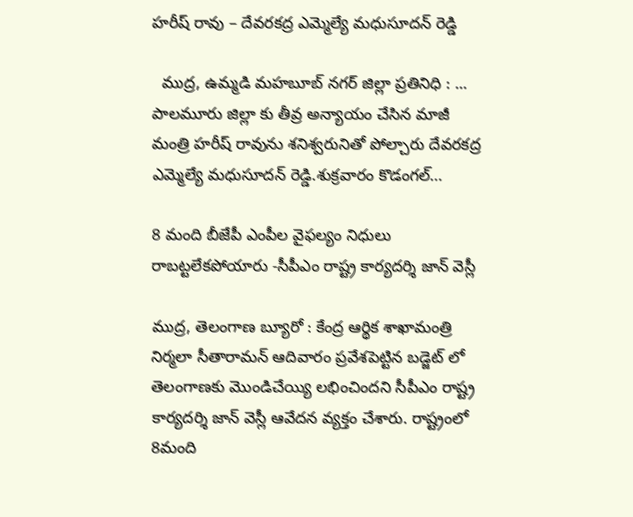హరీష్ రావు – దేవరకద్ర ఎమ్మెల్యే మధుసూదన్ రెడ్డి

  ముద్ర, ఉమ్మడి మహబూబ్ నగర్ జిల్లా ప్రతినిధి : ... పాలమూరు జిల్లా కు తీవ్ర అన్యాయం చేసిన మాజీ మంత్రి హరీష్ రావును శనిశ్వరునితో పోల్చారు దేవరకద్ర ఎమ్మెల్యే మధుసూదన్ రెడ్డి.శుక్రవారం కొడంగల్…

8 మంది బీజేపీ ఎంపీల వైఫల్యం నిధులు రాబట్టలేకపోయారు -సీపీఎం రాష్ట్ర కార్యదర్శి జాన్ వెస్లీ

ముద్ర, తెలంగాణ బ్యూరో : కేంద్ర ఆర్థిక శాఖామంత్రి నిర్మలా సీతారామన్ ఆదివారం ప్రవేశపెట్టిన బడ్జెట్ లో తెలంగాణకు మొండిచేయ్యి లభించిందని సీపీఎం రాష్ట్ర కార్యదర్శి జాన్ వెస్లీ ఆవేదన వ్యక్తం చేశారు. రాష్ట్రంలో 8మంది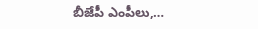బీజేపీ ఎంపీలు,…